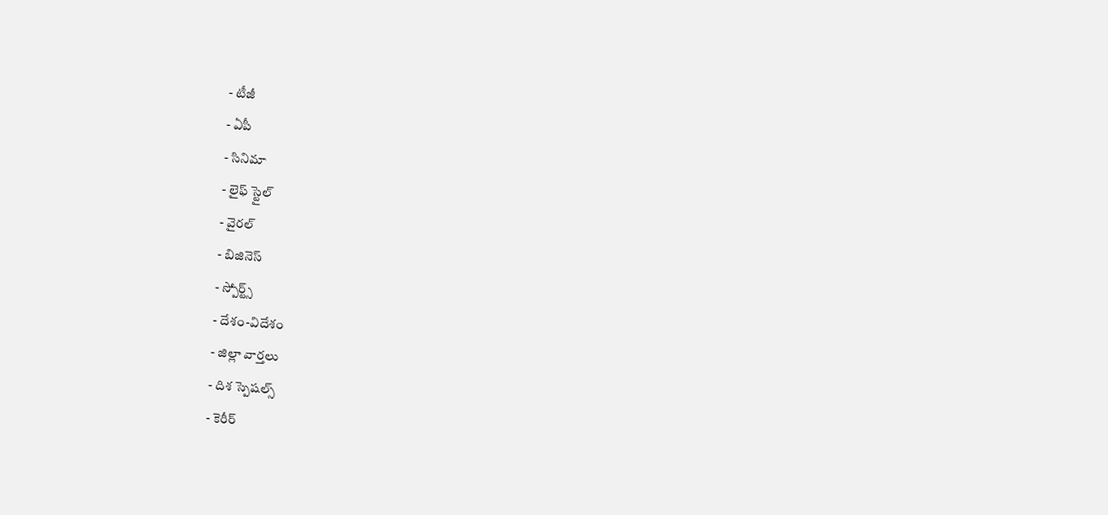- టీజీ
- ఏపీ
- సినిమా
- లైఫ్ స్టైల్
- వైరల్
- బిజినెస్
- స్పోర్ట్స్
- దేశం-విదేశం
- జిల్లా వార్తలు
- దిశ స్పెషల్స్
- కెరీర్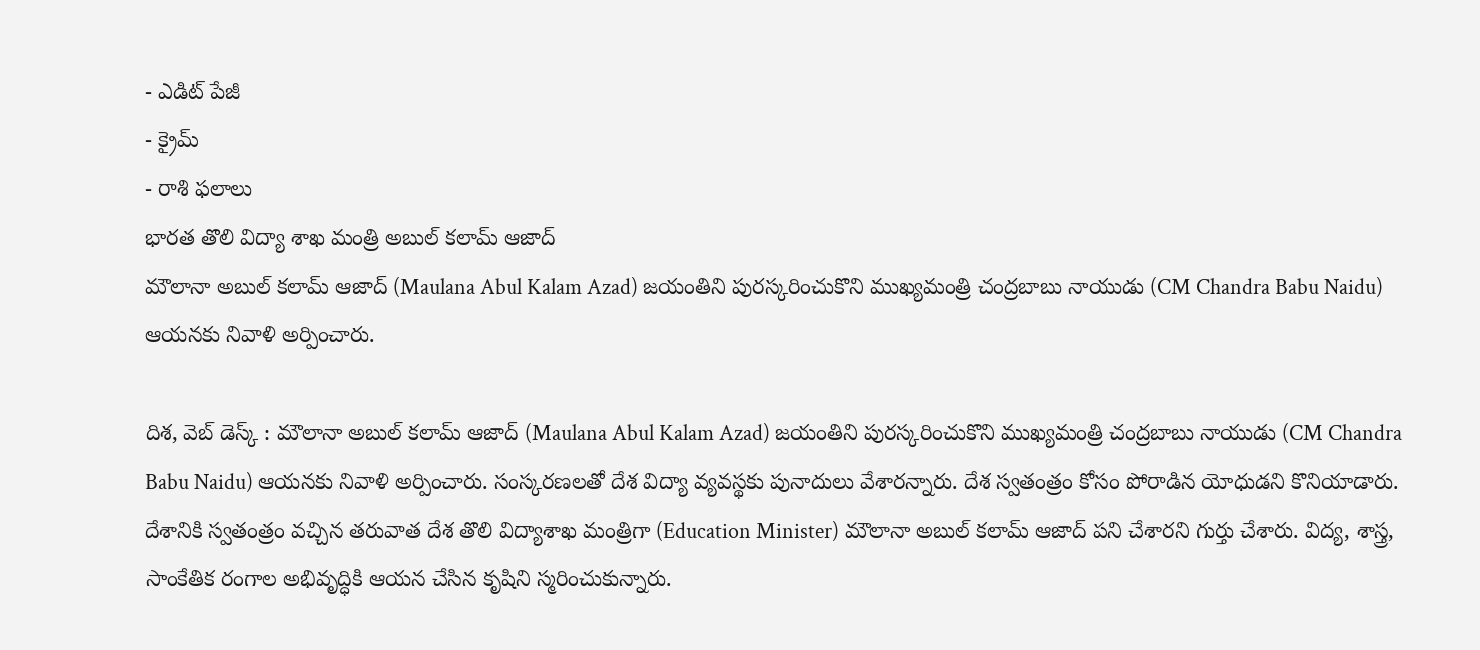- ఎడిట్ పేజీ
- క్రైమ్
- రాశి ఫలాలు
భారత తొలి విద్యా శాఖ మంత్రి అబుల్ కలామ్ ఆజాద్
మౌలానా అబుల్ కలామ్ ఆజాద్ (Maulana Abul Kalam Azad) జయంతిని పురస్కరించుకొని ముఖ్యమంత్రి చంద్రబాబు నాయుడు (CM Chandra Babu Naidu) ఆయనకు నివాళి అర్పించారు.

దిశ, వెబ్ డెస్క్ : మౌలానా అబుల్ కలామ్ ఆజాద్ (Maulana Abul Kalam Azad) జయంతిని పురస్కరించుకొని ముఖ్యమంత్రి చంద్రబాబు నాయుడు (CM Chandra Babu Naidu) ఆయనకు నివాళి అర్పించారు. సంస్కరణలతో దేశ విద్యా వ్యవస్థకు పునాదులు వేశారన్నారు. దేశ స్వతంత్రం కోసం పోరాడిన యోధుడని కొనియాడారు. దేశానికి స్వతంత్రం వచ్చిన తరువాత దేశ తొలి విద్యాశాఖ మంత్రిగా (Education Minister) మౌలానా అబుల్ కలామ్ ఆజాద్ పని చేశారని గుర్తు చేశారు. విద్య, శాస్త్ర, సాంకేతిక రంగాల అభివృద్ధికి ఆయన చేసిన కృషిని స్మరించుకున్నారు.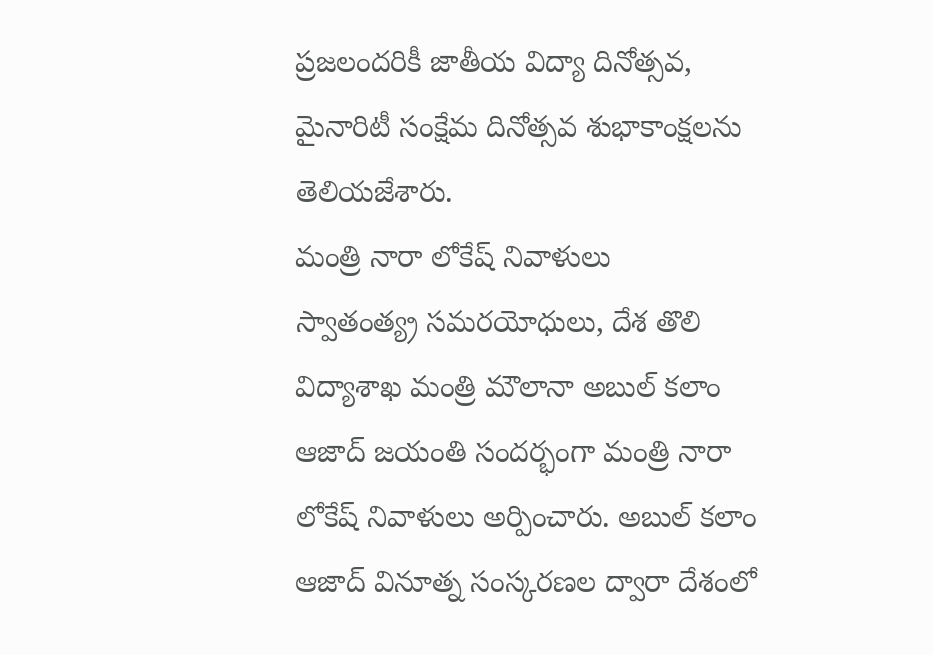ప్రజలందరికీ జాతీయ విద్యా దినోత్సవ, మైనారిటీ సంక్షేమ దినోత్సవ శుభాకాంక్షలను తెలియజేశారు.
మంత్రి నారా లోకేష్ నివాళులు
స్వాతంత్య్ర సమరయోధులు, దేశ తొలి విద్యాశాఖ మంత్రి మౌలానా అబుల్ కలాం ఆజాద్ జయంతి సందర్భంగా మంత్రి నారా లోకేష్ నివాళులు అర్పించారు. అబుల్ కలాం ఆజాద్ వినూత్న సంస్కరణల ద్వారా దేశంలో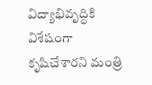విద్యాభివృద్ధికి విశేషంగా కృషిచేశారని మంత్రి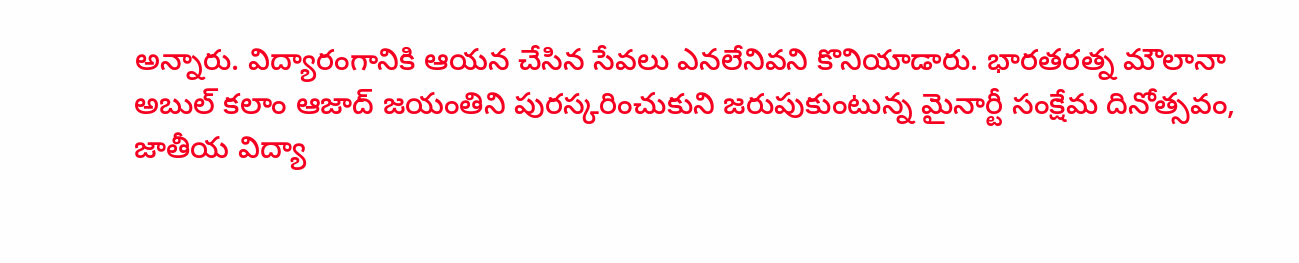అన్నారు. విద్యారంగానికి ఆయన చేసిన సేవలు ఎనలేనివని కొనియాడారు. భారతరత్న మౌలానా అబుల్ కలాం ఆజాద్ జయంతిని పురస్కరించుకుని జరుపుకుంటున్న మైనార్టీ సంక్షేమ దినోత్సవం, జాతీయ విద్యా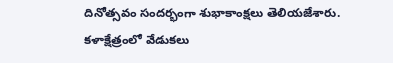దినోత్సవం సందర్భంగా శుభాకాంక్షలు తెలియజేశారు.
కళాక్షేత్రంలో వేడుకలు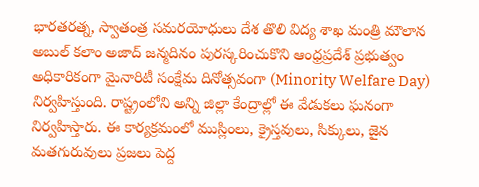భారతరత్న, స్వాతంత్ర సమరయోధులు దేశ తొలి విద్య శాఖ మంత్రి మౌలాన అబుల్ కలాం అజాద్ జన్మదినం పురస్కరించుకొని ఆంధ్రప్రదేశ్ ప్రభుత్వం అధికారికంగా మైనారిటీ సంక్షేమ దినోత్సవంగా (Minority Welfare Day) నిర్వహిస్తుంది. రాష్ట్రంలోని అన్ని జిల్లా కేంద్రాల్లో ఈ వేడుకలు ఘనంగా నిర్వహిస్తారు. ఈ కార్యక్రమంలో ముస్లింలు, క్రైస్తవులు, సిక్కులు, జైన మతగురువులు ప్రజలు పెద్ద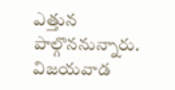ఎత్తున పాల్గొననున్నారు. విజయవాడ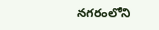నగరంలోని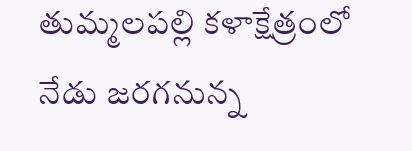తుమ్మలపల్లి కళాక్షేత్రంలో నేడు జరగనున్న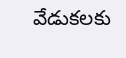వేడుకలకు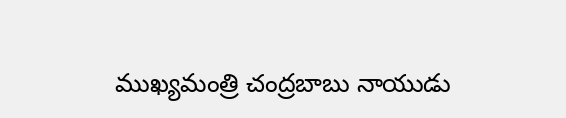ముఖ్యమంత్రి చంద్రబాబు నాయుడు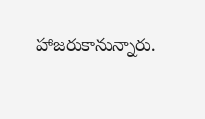హాజరుకానున్నారు.